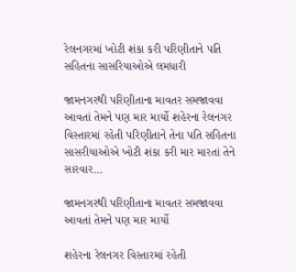રેલનગરમાં ખોટી શંકા કરી પરિણીતાને પતિ સહિતના સાસરિયાઓએ લમધારી

જામનગરથી પરિણીતાના માવતર સમજાવવા આવતાં તેમને પણ માર માર્યો શહેરના રેલનગર વિસ્તારમાં રહેતી પરિણીતાને તેના પતિ સહિતના સાસરીયાઓએ ખોટી શંકા કરી માર મારતાં તેને સારવાર…

જામનગરથી પરિણીતાના માવતર સમજાવવા આવતાં તેમને પણ માર માર્યો

શહેરના રેલનગર વિસ્તારમાં રહેતી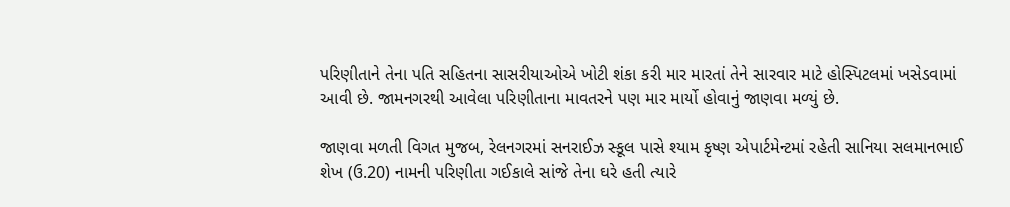પરિણીતાને તેના પતિ સહિતના સાસરીયાઓએ ખોટી શંકા કરી માર મારતાં તેને સારવાર માટે હોસ્પિટલમાં ખસેડવામાં આવી છે. જામનગરથી આવેલા પરિણીતાના માવતરને પણ માર માર્યો હોવાનું જાણવા મળ્યું છે.

જાણવા મળતી વિગત મુજબ, રેલનગરમાં સનરાઈઝ સ્કૂલ પાસે શ્યામ કૃષ્ણ એપાર્ટમેન્ટમાં રહેતી સાનિયા સલમાનભાઈ શેખ (ઉ.20) નામની પરિણીતા ગઈકાલે સાંજે તેના ઘરે હતી ત્યારે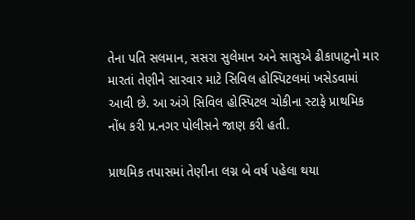તેના પતિ સલમાન, સસરા સુલેમાન અને સાસુએ ઢીકાપાટુનો માર મારતાં તેણીને સારવાર માટે સિવિલ હોસ્પિટલમાં ખસેડવામાં આવી છે. આ અંગે સિવિલ હોસ્પિટલ ચોકીના સ્ટાફે પ્રાથમિક નોંધ કરી પ્ર.નગર પોલીસને જાણ કરી હતી.

પ્રાથમિક તપાસમાં તેણીના લગ્ન બે વર્ષ પહેલા થયા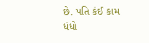છે. પતિ કંઈ કામ ધંધો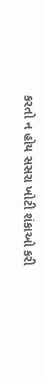કરતો ન હોય સસરા ખોટી શંકાઓ કરી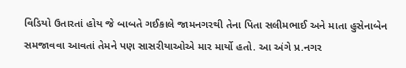વિડિયો ઉતારતાં હોય જે બાબતે ગઈકાલે જામનગરથી તેના પિતા સલીમભાઈ અને માતા હુસેનાબેન સમજાવવા આવતાં તેમને પણ સાસરીયાઓએ માર માર્યો હતો. આ અંગે પ્ર.નગર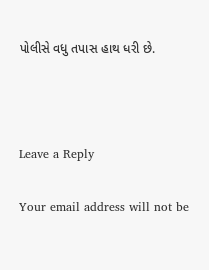પોલીસે વધુ તપાસ હાથ ધરી છે.



Leave a Reply

Your email address will not be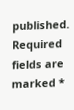published. Required fields are marked *